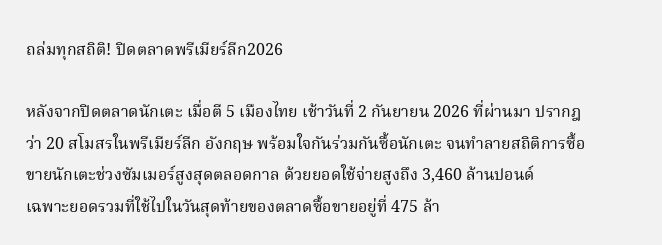ถล่มทุกสถิติ! ปิดตลาดพรีเมียร์ลีก2026

หลังจากปิดตลาดนักเตะ เมื่อตี 5 เมืองไทย เช้าวันที่ 2 กันยายน 2026 ที่ผ่านมา ปรากฎว่า 20 สโมสรในพรีเมียร์ลีก อังกฤษ พร้อมใจกันร่วมกันซื้อนักเตะ จนทำลายสถิติการซื้อขายนักเตะช่วงซัมเมอร์สูงสุดตลอดกาล ด้วยยอดใช้จ่ายสูงถึง 3,460 ล้านปอนด์
เฉพาะยอดรวมที่ใช้ไปในวันสุดท้ายของตลาดซื้อขายอยู่ที่ 475 ล้า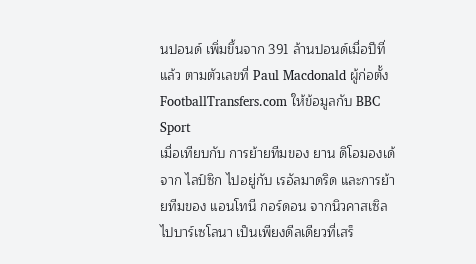นปอนด์ เพิ่มขึ้นจาก 391 ล้านปอนด์เมื่อปีที่แล้ว ตามตัวเลขที่ Paul Macdonald ผู้ก่อตั้ง FootballTransfers.com ให้ข้อมูลกับ BBC Sport
เมื่อเทียบกับ การย้ายทีมของ ยาน ดิโอมองเด้ จาก ไลป์ซิก ไปอยู่กับ เรอัลมาดริด และการย้ายทีมของ แอนโทนี กอร์ดอน จากนิวคาสเซิลไปบาร์เซโลนา เป็นเพียงดีลเดียวที่เสร็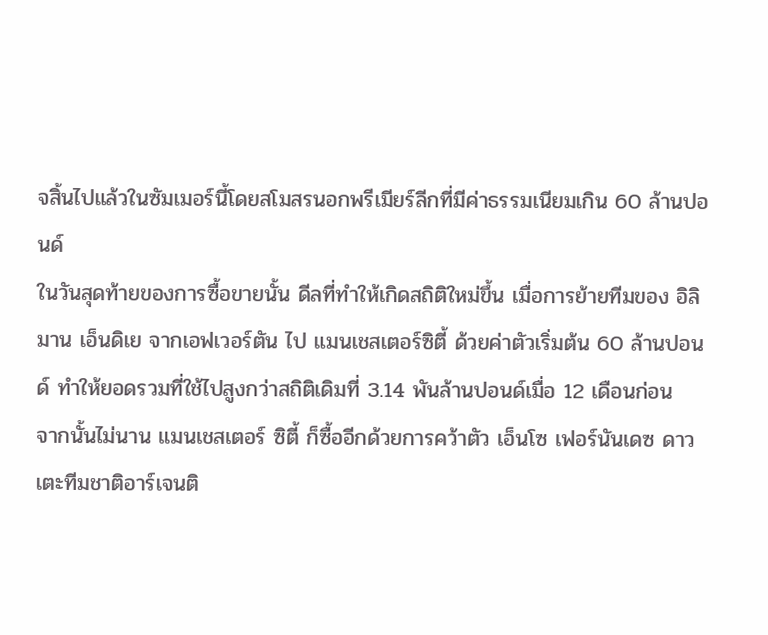จสิ้นไปแล้วในซัมเมอร์นี้โดยสโมสรนอกพรีเมียร์ลีกที่มีค่าธรรมเนียมเกิน 60 ล้านปอนด์
ในวันสุดท้ายของการซื้อขายนั้น ดีลที่ทำให้เกิดสถิติใหม่ขึ้น เมื่อการย้ายทีมของ อิลิมาน เอ็นดิเย จากเอฟเวอร์ตัน ไป แมนเชสเตอร์ซิตี้ ด้วยค่าตัวเริ่มต้น 60 ล้านปอนด์ ทำให้ยอดรวมที่ใช้ไปสูงกว่าสถิติเดิมที่ 3.14 พันล้านปอนด์เมื่อ 12 เดือนก่อน
จากนั้นไม่นาน แมนเชสเตอร์ ซิตี้ ก็ซื้ออีกด้วยการคว้าตัว เอ็นโซ เฟอร์นันเดซ ดาวเตะทีมชาติอาร์เจนติ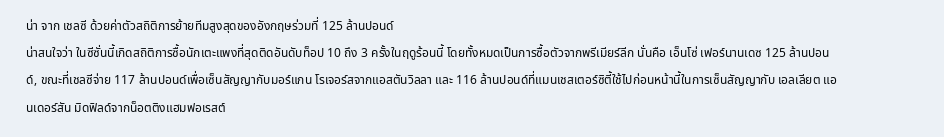น่า จาก เชลซี ด้วยค่าตัวสถิติการย้ายทีมสูงสุดของอังกฤษร่วมที่ 125 ล้านปอนด์
น่าสนใจว่า ในซีซั่นนี้เกิดสถิติการซื้อนักเตะแพงที่สุดติดอันดับท็อป 10 ถึง 3 ครั้งในฤดูร้อนนี้ โดยทั้งหมดเป็นการซื้อตัวจากพรีเมียร์ลีก นั่นคือ เอ็นโซ่ เฟอร์นานเดซ 125 ล้านปอนด์, ขณะที่เชลซีจ่าย 117 ล้านปอนด์เพื่อเซ็นสัญญากับมอร์แกน โรเจอร์สจากแอสตันวิลลา และ 116 ล้านปอนด์ที่แมนเชสเตอร์ซิตี้ใช้ไปก่อนหน้านี้ในการเซ็นสัญญากับ เอลเลียต แอนเดอร์สัน มิดฟิลด์จากน็อตติงแฮมฟอเรสต์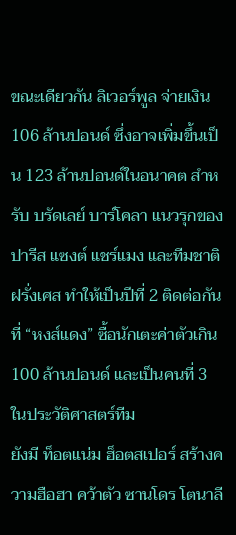ขณะเดียวกัน ลิเวอร์พูล จ่ายเงิน 106 ล้านปอนด์ ซึ่งอาจเพิ่มขึ้นเป็น 123 ล้านปอนด์ในอนาคต สำหรับ บรัดเลย์ บาร์โคลา แนวรุกของปารีส แซงต์ แชร์แมง และทีมชาติฝรั่งเศส ทำให้เป็นปีที่ 2 ติดต่อกันที่ “หงส์แดง” ซื้อนักเตะค่าตัวเกิน 100 ล้านปอนด์ และเป็นคนที่ 3 ในประวัติศาสตร์ทีม
ยังมี ท็อตแน่ม ฮ็อตสเปอร์ สร้างความฮือฮา คว้าตัว ซานโดร โตนาลี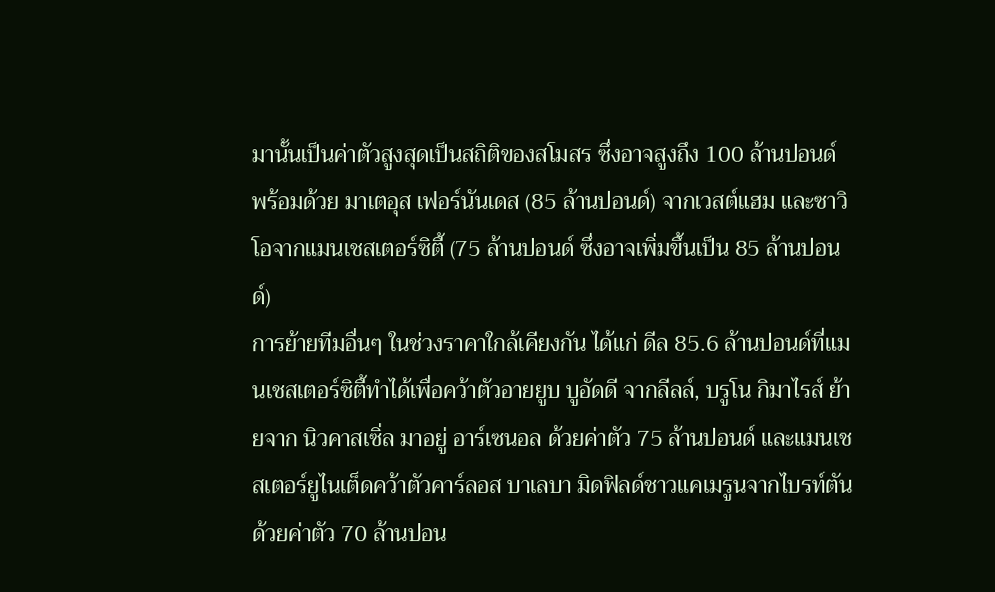มานั้นเป็นค่าตัวสูงสุดเป็นสถิติของสโมสร ซึ่งอาจสูงถึง 100 ล้านปอนด์ พร้อมด้วย มาเตอุส เฟอร์นันเดส (85 ล้านปอนด์) จากเวสต์แฮม และซาวิโอจากแมนเชสเตอร์ซิตี้ (75 ล้านปอนด์ ซึ่งอาจเพิ่มขึ้นเป็น 85 ล้านปอนด์)
การย้ายทีมอื่นๆ ในช่วงราคาใกล้เคียงกัน ได้แก่ ดีล 85.6 ล้านปอนด์ที่แมนเชสเตอร์ซิตี้ทำได้เพื่อคว้าตัวอายยูบ บูอัดดี จากลีลล์, บรูโน กิมาไรส์ ย้ายจาก นิวคาสเซิ่ล มาอยู่ อาร์เซนอล ด้วยค่าตัว 75 ล้านปอนด์ และแมนเชสเตอร์ยูไนเต็ดคว้าตัวคาร์ลอส บาเลบา มิดฟิลด์ชาวแคเมรูนจากไบรท์ตันด้วยค่าตัว 70 ล้านปอน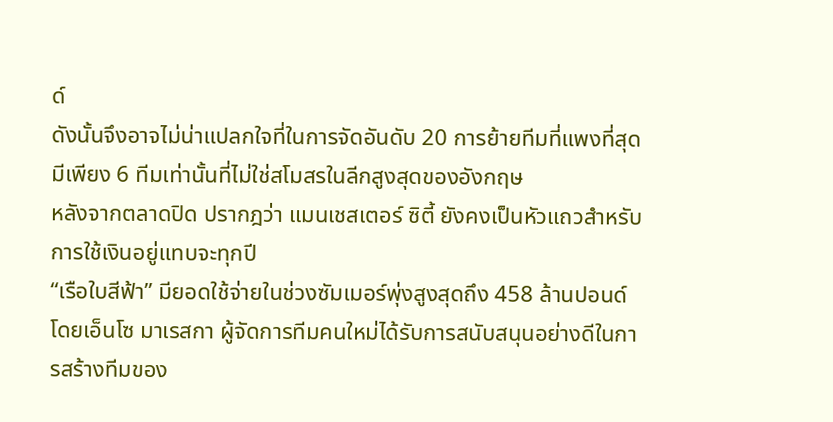ด์
ดังนั้นจึงอาจไม่น่าแปลกใจที่ในการจัดอันดับ 20 การย้ายทีมที่แพงที่สุด มีเพียง 6 ทีมเท่านั้นที่ไม่ใช่สโมสรในลีกสูงสุดของอังกฤษ
หลังจากตลาดปิด ปรากฎว่า แมนเชสเตอร์ ซิตี้ ยังคงเป็นหัวแถวสำหรับการใช้เงินอยู่แทบจะทุกปี
“เรือใบสีฟ้า” มียอดใช้จ่ายในช่วงซัมเมอร์พุ่งสูงสุดถึง 458 ล้านปอนด์ โดยเอ็นโซ มาเรสกา ผู้จัดการทีมคนใหม่ได้รับการสนับสนุนอย่างดีในการสร้างทีมของ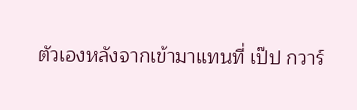ตัวเองหลังจากเข้ามาแทนที่ เป๊ป กวาร์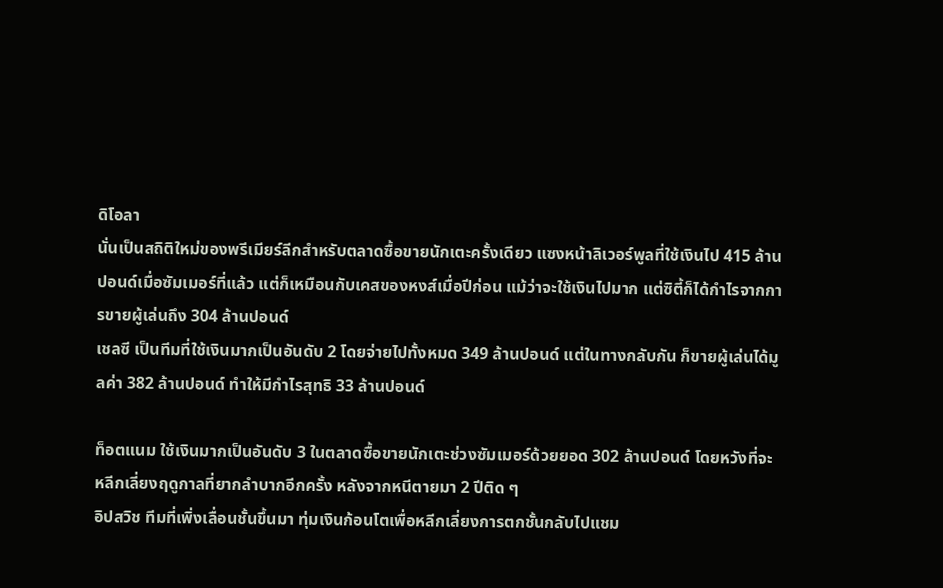ดิโอลา
นั่นเป็นสถิติใหม่ของพรีเมียร์ลีกสำหรับตลาดซื้อขายนักเตะครั้งเดียว แซงหน้าลิเวอร์พูลที่ใช้เงินไป 415 ล้านปอนด์เมื่อซัมเมอร์ที่แล้ว แต่ก็เหมือนกับเคสของหงส์เมื่อปีก่อน แม้ว่าจะใช้เงินไปมาก แต่ซิตี้ก็ได้กำไรจากการขายผู้เล่นถึง 304 ล้านปอนด์
เชลซี เป็นทีมที่ใช้เงินมากเป็นอันดับ 2 โดยจ่ายไปทั้งหมด 349 ล้านปอนด์ แต่ในทางกลับกัน ก็ขายผู้เล่นได้มูลค่า 382 ล้านปอนด์ ทำให้มีกำไรสุทธิ 33 ล้านปอนด์

ท็อตแนม ใช้เงินมากเป็นอันดับ 3 ในตลาดซื้อขายนักเตะช่วงซัมเมอร์ด้วยยอด 302 ล้านปอนด์ โดยหวังที่จะหลีกเลี่ยงฤดูกาลที่ยากลำบากอีกครั้ง หลังจากหนีตายมา 2 ปีติด ๆ
อิปสวิช ทีมที่เพิ่งเลื่อนชั้นขึ้นมา ทุ่มเงินก้อนโตเพื่อหลีกเลี่ยงการตกชั้นกลับไปแชม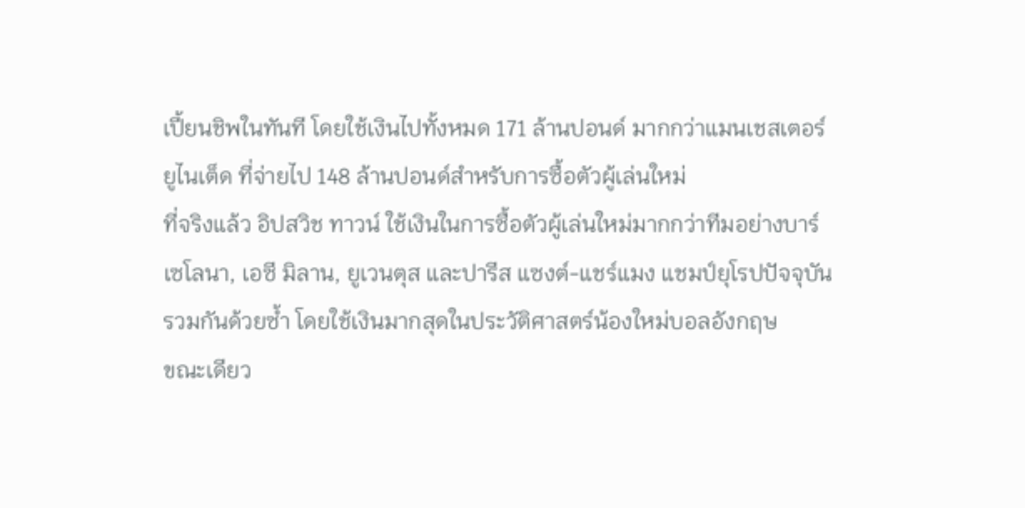เปี้ยนชิพในทันที โดยใช้เงินไปทั้งหมด 171 ล้านปอนด์ มากกว่าแมนเชสเตอร์ ยูไนเต็ด ที่จ่ายไป 148 ล้านปอนด์สำหรับการซื้อตัวผู้เล่นใหม่
ที่จริงแล้ว อิปสวิช ทาวน์ ใช้เงินในการซื้อตัวผู้เล่นใหม่มากกว่าทีมอย่างบาร์เซโลนา, เอซี มิลาน, ยูเวนตุส และปารีส แซงต์-แชร์แมง แชมป์ยุโรปปัจจุบัน รวมกันด้วยซ้ำ โดยใช้เงินมากสุดในประวัติศาสตร์น้องใหม่บอลอังกฤษ
ขณะเดียว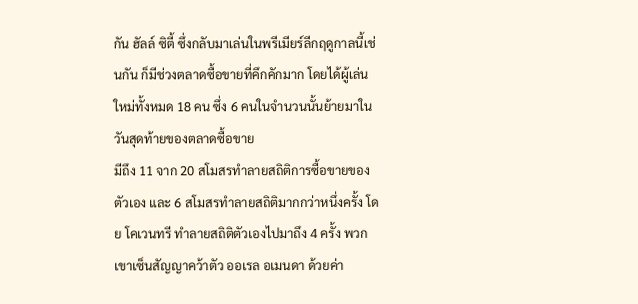กัน ฮัลล์ ซิตี้ ซึ่งกลับมาเล่นในพรีเมียร์ลีกฤดูกาลนี้เช่นกัน ก็มีช่วงตลาดซื้อขายที่คึกคักมาก โดยได้ผู้เล่นใหม่ทั้งหมด 18 คน ซึ่ง 6 คนในจำนวนนั้นย้ายมาในวันสุดท้ายของตลาดซื้อขาย
มีถึง 11 จาก 20 สโมสรทำลายสถิติการซื้อขายของตัวเอง และ 6 สโมสรทำลายสถิติมากกว่าหนึ่งครั้ง โดย โคเวนทรี ทำลายสถิติตัวเองไปมาถึง 4 ครั้ง พวกเขาเซ็นสัญญาคว้าตัว ออเรล อเมนดา ด้วยค่า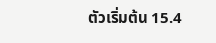ตัวเริ่มต้น 15.4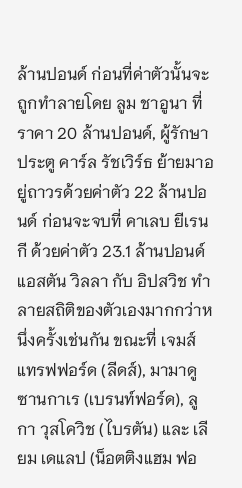ล้านปอนด์ ก่อนที่ค่าตัวนั้นจะถูกทำลายโดย ลูม ชาอูนา ที่ราคา 20 ล้านปอนด์, ผู้รักษาประตู คาร์ล รัชเวิร์ธ ย้ายมาอยู่ถาวรด้วยค่าตัว 22 ล้านปอนด์ ก่อนจะจบที่ คาเลบ ยีเรนกี ด้วยค่าตัว 23.1 ล้านปอนด์
แอสตัน วิลลา กับ อิปสวิช ทำลายสถิติของตัวเองมากกว่าหนึ่งครั้งเช่นกัน ขณะที่ เจมส์ แทรฟฟอร์ด (ลีดส์), มามาดู ซานกาเร (เบรนท์ฟอร์ด), ลูกา วุสโควิช (ไบรตัน) และ เลียม เดแลป (น็อตติงแฮม ฟอ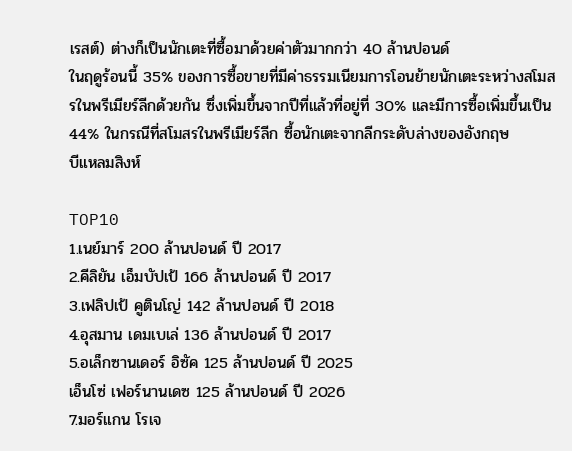เรสต์) ต่างก็เป็นนักเตะที่ซื้อมาด้วยค่าตัวมากกว่า 40 ล้านปอนด์
ในฤดูร้อนนี้ 35% ของการซื้อขายที่มีค่าธรรมเนียมการโอนย้ายนักเตะระหว่างสโมสรในพรีเมียร์ลีกด้วยกัน ซึ่งเพิ่มขึ้นจากปีที่แล้วที่อยู่ที่ 30% และมีการซื้อเพิ่มขึ้นเป็น 44% ในกรณีที่สโมสรในพรีเมียร์ลีก ซื้อนักเตะจากลีกระดับล่างของอังกฤษ
บีแหลมสิงห์

TOP10
1.เนย์มาร์ 200 ล้านปอนด์ ปี 2017
2.คีลิยัน เอ็มบัปเป้ 166 ล้านปอนด์ ปี 2017
3.เฟลิปเป้ คูตินโญ่ 142 ล้านปอนด์ ปี 2018
4.อุสมาน เดมเบเล่ 136 ล้านปอนด์ ปี 2017
5.อเล็กซานเดอร์ อิซัค 125 ล้านปอนด์ ปี 2025
เอ็นโซ่ เฟอร์นานเดซ 125 ล้านปอนด์ ปี 2026
7.มอร์แกน โรเจ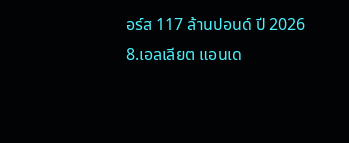อร์ส 117 ล้านปอนด์ ปี 2026
8.เอลเลียต แอนเด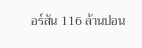อร์สัน 116 ล้านปอน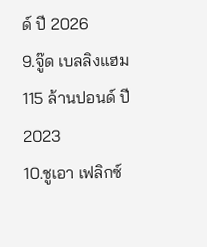ด์ ปี 2026
9.จู๊ด เบลลิงแฮม 115 ล้านปอนด์ ปี 2023
10.ชูเอา เฟลิกซ์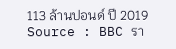113 ล้านปอนด์ ปี 2019
Source : BBC รา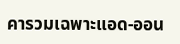คารวมเฉพาะแอด-ออน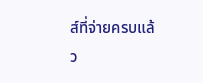ส์ที่จ่ายครบแล้ว